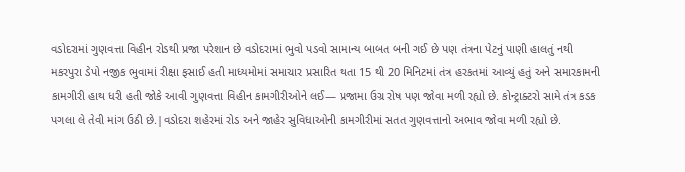વડોદરામાં ગુણવત્તા વિહીન રોડથી પ્રજા પરેશાન છે વડોદરામાં ભુવો પડવો સામાન્ય બાબત બની ગઈ છે પણ તંત્રના પેટનું પાણી હાલતું નથી મકરપુરા ડેપો નજીક ભુવામાં રીક્ષા ફસાઈ હતી માધ્યમોમાં સમાચાર પ્રસારિત થતા 15 થી 20 મિનિટમાં તંત્ર હરકતમાં આવ્યું હતું અને સમારકામની કામગીરી હાથ ધરી હતી જોકે આવી ગુણવત્તા વિહીન કામગીરીઓને લઈ— પ્રજામા ઉગ્ર રોષ પણ જોવા મળી રહ્યો છે. કોન્ટ્રાક્ટરો સામે તંત્ર કડક પગલા લે તેવી માંગ ઉઠી છે.|વડોદરા શહેરમાં રોડ અને જાહેર સુવિધાઓની કામગીરીમાં સતત ગુણવત્તાનો અભાવ જોવા મળી રહ્યો છે.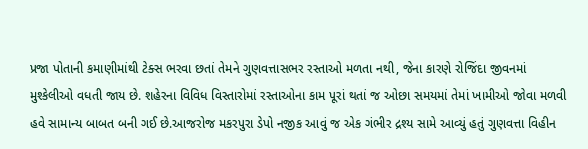પ્રજા પોતાની કમાણીમાંથી ટેક્સ ભરવા છતાં તેમને ગુણવત્તાસભર રસ્તાઓ મળતા નથી, જેના કારણે રોજિંદા જીવનમાં મુશ્કેલીઓ વધતી જાય છે. શહેરના વિવિધ વિસ્તારોમાં રસ્તાઓના કામ પૂરાં થતાં જ ઓછા સમયમાં તેમાં ખામીઓ જોવા મળવી હવે સામાન્ય બાબત બની ગઈ છે.આજરોજ મકરપુરા ડેપો નજીક આવું જ એક ગંભીર દ્રશ્ય સામે આવ્યું હતું ગુણવત્તા વિહીન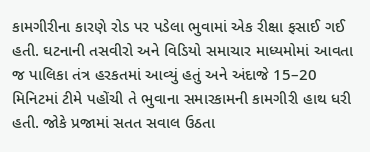કામગીરીના કારણે રોડ પર પડેલા ભુવામાં એક રીક્ષા ફસાઈ ગઈ હતી. ઘટનાની તસવીરો અને વિડિયો સમાચાર માધ્યમોમાં આવતા જ પાલિકા તંત્ર હરકતમાં આવ્યું હતું અને અંદાજે 15–20 મિનિટમાં ટીમે પહોંચી તે ભુવાના સમારકામની કામગીરી હાથ ધરી હતી. જોકે પ્રજામાં સતત સવાલ ઉઠતા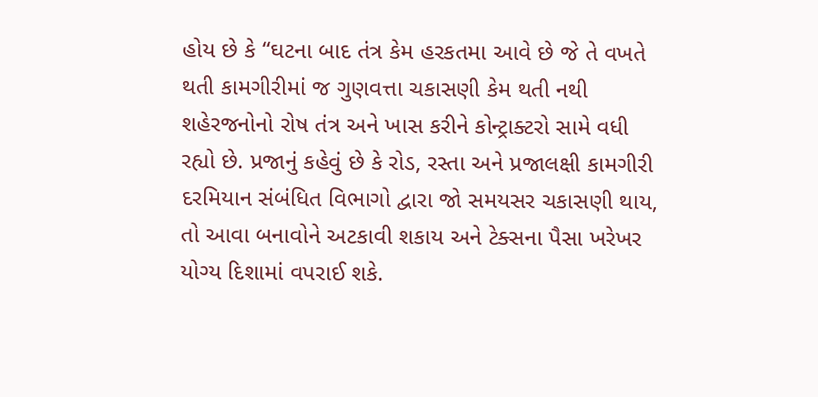હોય છે કે “ઘટના બાદ તંત્ર કેમ હરકતમા આવે છે જે તે વખતે થતી કામગીરીમાં જ ગુણવત્તા ચકાસણી કેમ થતી નથી શહેરજનોનો રોષ તંત્ર અને ખાસ કરીને કોન્ટ્રાક્ટરો સામે વધી રહ્યો છે. પ્રજાનું કહેવું છે કે રોડ, રસ્તા અને પ્રજાલક્ષી કામગીરી દરમિયાન સંબંધિત વિભાગો દ્વારા જો સમયસર ચકાસણી થાય, તો આવા બનાવોને અટકાવી શકાય અને ટેક્સના પૈસા ખરેખર યોગ્ય દિશામાં વપરાઈ શકે.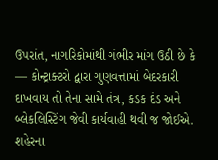ઉપરાંત, નાગરિકોમાંથી ગંભીર માંગ ઉઠી છે કે — કોન્ટ્રાક્ટરો દ્વારા ગુણવત્તામાં બેદરકારી દાખવાય તો તેના સામે તંત્ર, કડક દંડ અને બ્લેકલિસ્ટિંગ જેવી કાર્યવાહી થવી જ જોઈએ.
શહેરના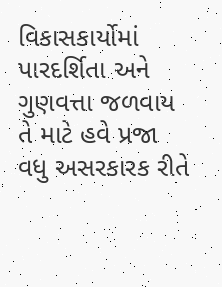વિકાસકાર્યોમાં પારદર્શિતા અને ગુણવત્તા જળવાય તે માટે હવે પ્રજા વધુ અસરકારક રીતે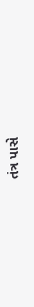તંત્ર પાસે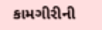કામગીરીની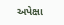અપેક્ષા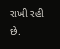રાખી રહી છે.